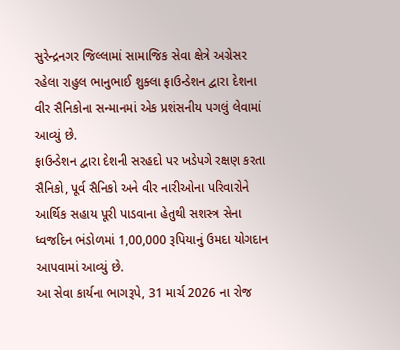સુરેન્દ્રનગર જિલ્લામાં સામાજિક સેવા ક્ષેત્રે અગ્રેસર રહેલા રાહુલ ભાનુભાઈ શુક્લા ફાઉન્ડેશન દ્વારા દેશના વીર સૈનિકોના સન્માનમાં એક પ્રશંસનીય પગલું લેવામાં આવ્યું છે.
ફાઉન્ડેશન દ્વારા દેશની સરહદો પર ખડેપગે રક્ષણ કરતા સૈનિકો, પૂર્વ સૈનિકો અને વીર નારીઓના પરિવારોને આર્થિક સહાય પૂરી પાડવાના હેતુથી સશસ્ત્ર સેના ધ્વજદિન ભંડોળમાં 1,00,000 રૂપિયાનું ઉમદા યોગદાન આપવામાં આવ્યું છે.
આ સેવા કાર્યના ભાગરૂપે, 31 માર્ચ 2026 ના રોજ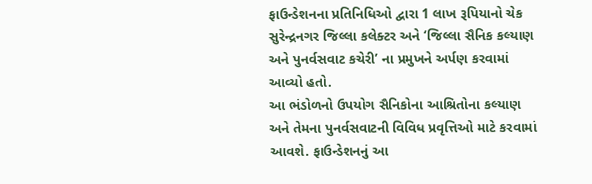ફાઉન્ડેશનના પ્રતિનિધિઓ દ્વારા 1 લાખ રૂપિયાનો ચેક સુરેન્દ્રનગર જિલ્લા કલેક્ટર અને ‘જિલ્લા સૈનિક કલ્યાણ અને પુનર્વસવાટ કચેરી’ ના પ્રમુખને અર્પણ કરવામાં આવ્યો હતો.
આ ભંડોળનો ઉપયોગ સૈનિકોના આશ્રિતોના કલ્યાણ અને તેમના પુનર્વસવાટની વિવિધ પ્રવૃત્તિઓ માટે કરવામાં આવશે. ફાઉન્ડેશનનું આ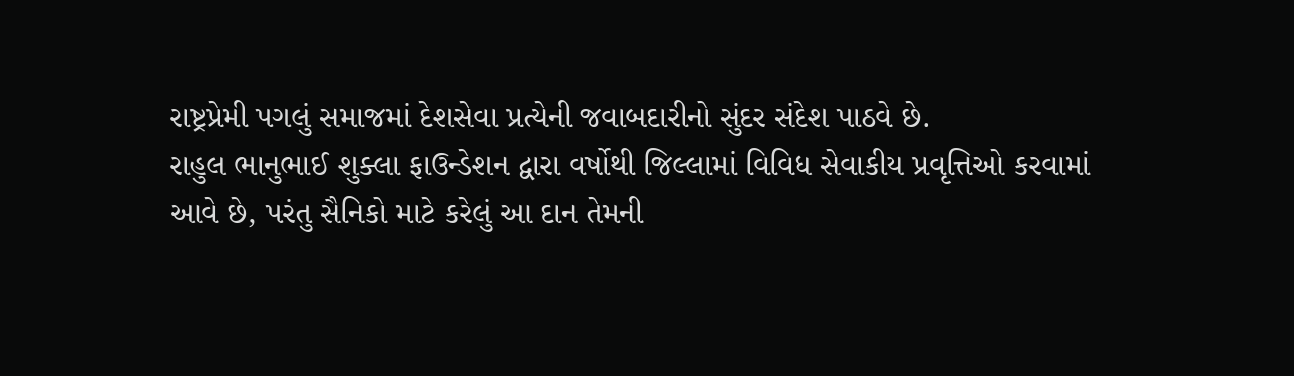રાષ્ટ્રપ્રેમી પગલું સમાજમાં દેશસેવા પ્રત્યેની જવાબદારીનો સુંદર સંદેશ પાઠવે છે.
રાહુલ ભાનુભાઈ શુક્લા ફાઉન્ડેશન દ્વારા વર્ષોથી જિલ્લામાં વિવિધ સેવાકીય પ્રવૃત્તિઓ કરવામાં આવે છે, પરંતુ સૈનિકો માટે કરેલું આ દાન તેમની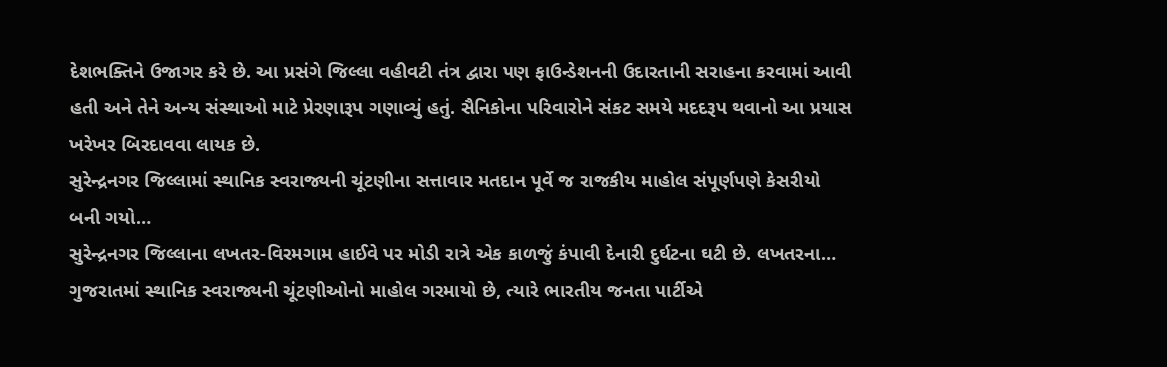દેશભક્તિને ઉજાગર કરે છે. આ પ્રસંગે જિલ્લા વહીવટી તંત્ર દ્વારા પણ ફાઉન્ડેશનની ઉદારતાની સરાહના કરવામાં આવી હતી અને તેને અન્ય સંસ્થાઓ માટે પ્રેરણારૂપ ગણાવ્યું હતું. સૈનિકોના પરિવારોને સંકટ સમયે મદદરૂપ થવાનો આ પ્રયાસ ખરેખર બિરદાવવા લાયક છે.
સુરેન્દ્રનગર જિલ્લામાં સ્થાનિક સ્વરાજ્યની ચૂંટણીના સત્તાવાર મતદાન પૂર્વે જ રાજકીય માહોલ સંપૂર્ણપણે કેસરીયો બની ગયો…
સુરેન્દ્રનગર જિલ્લાના લખતર-વિરમગામ હાઈવે પર મોડી રાત્રે એક કાળજું કંપાવી દેનારી દુર્ઘટના ઘટી છે. લખતરના…
ગુજરાતમાં સ્થાનિક સ્વરાજ્યની ચૂંટણીઓનો માહોલ ગરમાયો છે, ત્યારે ભારતીય જનતા પાર્ટીએ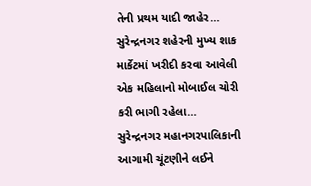તેની પ્રથમ યાદી જાહેર…
સુરેન્દ્રનગર શહેરની મુખ્ય શાક માર્કેટમાં ખરીદી કરવા આવેલી એક મહિલાનો મોબાઈલ ચોરી કરી ભાગી રહેલા…
સુરેન્દ્રનગર મહાનગરપાલિકાની આગામી ચૂંટણીને લઈને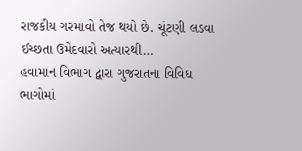રાજકીય ગરમાવો તેજ થયો છે. ચૂંટણી લડવા ઈચ્છતા ઉમેદવારો અત્યારથી…
હવામાન વિભાગ દ્વારા ગુજરાતના વિવિધ ભાગોમાં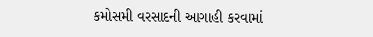કમોસમી વરસાદની આગાહી કરવામાં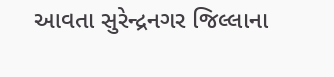આવતા સુરેન્દ્રનગર જિલ્લાના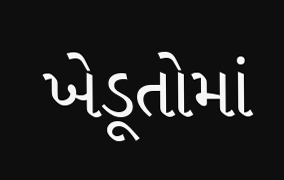ખેડૂતોમાં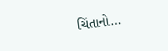ચિંતાનો…